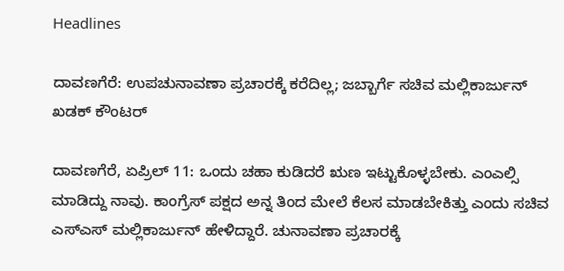Headlines

ದಾವಣಗೆರೆ: ಉಪಚುನಾವಣಾ ಪ್ರಚಾರಕ್ಕೆ ಕರೆದಿಲ್ಲ; ಜಬ್ಬಾರ್ಗೆ ಸಚಿವ ಮಲ್ಲಿಕಾರ್ಜುನ್ ಖಡಕ್ ಕೌಂಟರ್

ದಾವಣಗೆರೆ, ಏಪ್ರಿಲ್ 11: ಒಂದು ಚಹಾ ಕುಡಿದರೆ ಋಣ ಇಟ್ಟುಕೊಳ್ಳಬೇಕು. ಎಂಎಲ್ಸಿ ಮಾಡಿದ್ದು ನಾವು. ಕಾಂಗ್ರೆಸ್ ಪಕ್ಷದ ಅನ್ನ ತಿಂದ ಮೇಲೆ ಕೆಲಸ ಮಾಡಬೇಕಿತ್ತು ಎಂದು ಸಚಿವ ಎಸ್ಎಸ್ ಮಲ್ಲಿಕಾರ್ಜುನ್ ಹೇಳಿದ್ದಾರೆ. ಚುನಾವಣಾ ಪ್ರಚಾರಕ್ಕೆ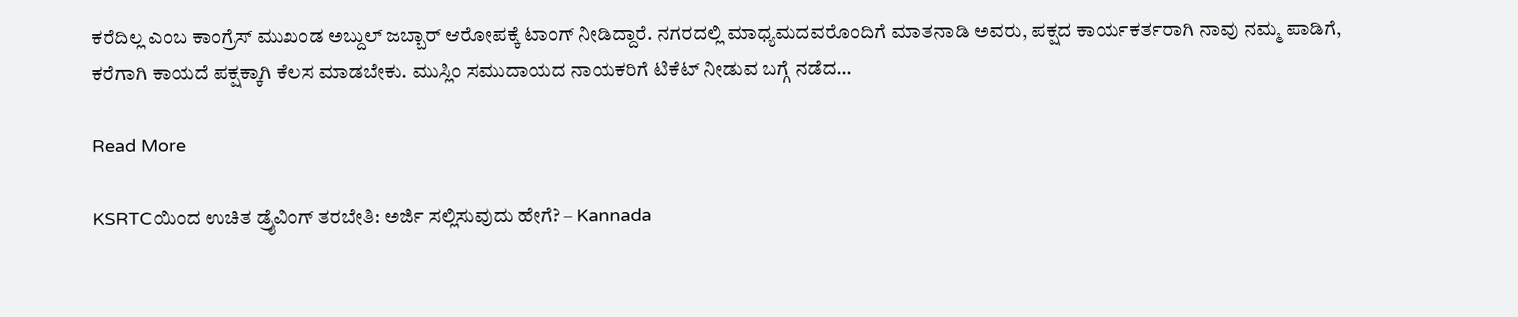ಕರೆದಿಲ್ಲ ಎಂಬ ಕಾಂಗ್ರೆಸ್ ಮುಖಂಡ ಅಬ್ದುಲ್ ಜಬ್ಬಾರ್ ಆರೋಪಕ್ಕೆ ಟಾಂಗ್ ನೀಡಿದ್ದಾರೆ. ನಗರದಲ್ಲಿ ಮಾಧ್ಯಮದವರೊಂದಿಗೆ ಮಾತನಾಡಿ ಅವರು, ಪಕ್ಷದ ಕಾರ್ಯಕರ್ತರಾಗಿ ನಾವು ನಮ್ಮ ಪಾಡಿಗೆ, ಕರೆಗಾಗಿ ಕಾಯದೆ ಪಕ್ಷಕ್ಕಾಗಿ ಕೆಲಸ ಮಾಡಬೇಕು. ಮುಸ್ಲಿಂ ಸಮುದಾಯದ ನಾಯಕರಿಗೆ ಟಿಕೆಟ್ ನೀಡುವ ಬಗ್ಗೆ ನಡೆದ…

Read More

KSRTCಯಿಂದ ಉಚಿತ ಡ್ರೈವಿಂಗ್ ತರಬೇತಿ: ಅರ್ಜಿ ಸಲ್ಲಿಸುವುದು ಹೇಗೆ? – Kannada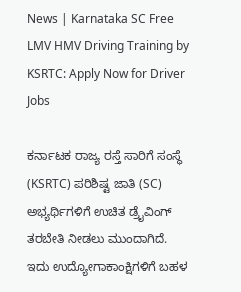News | Karnataka SC Free LMV HMV Driving Training by KSRTC: Apply Now for Driver Jobs

ಕರ್ನಾಟಕ ರಾಜ್ಯ ರಸ್ತೆ ಸಾರಿಗೆ ಸಂಸ್ಥೆ (KSRTC) ಪರಿಶಿಷ್ಟ ಜಾತಿ (SC) ಅಭ್ಯರ್ಥಿಗಳಿಗೆ ಉಚಿತ ಡ್ರೈವಿಂಗ್ ತರಬೇತಿ ನೀಡಲು ಮುಂದಾಗಿದೆ. ಇದು ಉದ್ಯೋಗಾಕಾಂಕ್ಷಿಗಳಿಗೆ ಬಹಳ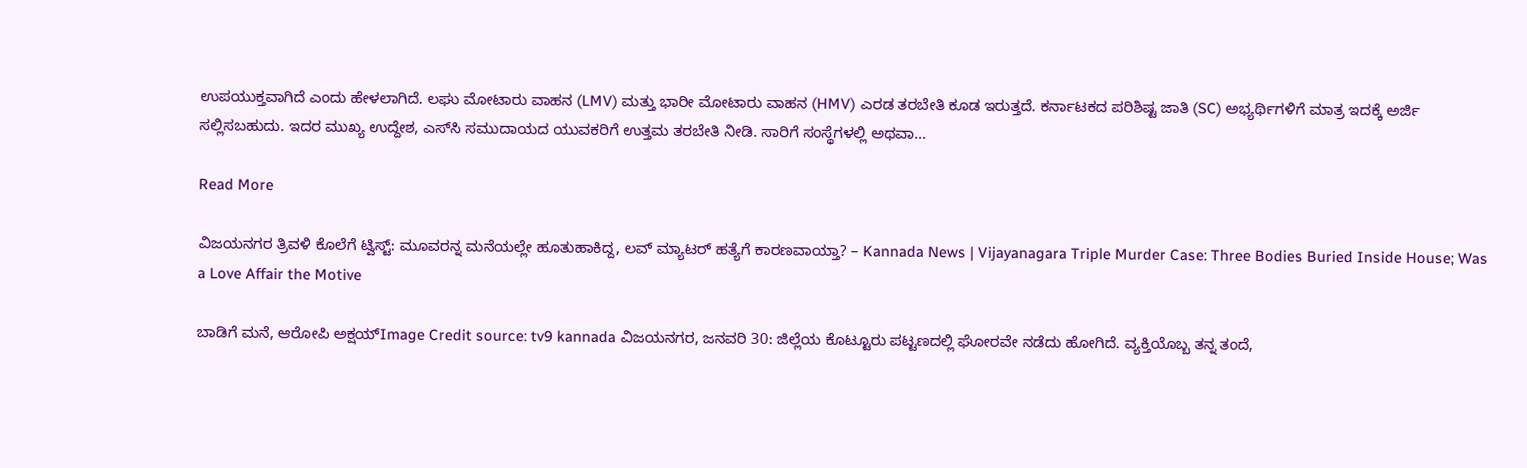ಉಪಯುಕ್ತವಾಗಿದೆ ಎಂದು ಹೇಳಲಾಗಿದೆ. ಲಘು ಮೋಟಾರು ವಾಹನ (LMV) ಮತ್ತು ಭಾರೀ ಮೋಟಾರು ವಾಹನ (HMV) ಎರಡ ತರಬೇತಿ ಕೂಡ ಇರುತ್ತದೆ. ಕರ್ನಾಟಕದ ಪರಿಶಿಷ್ಟ ಜಾತಿ (SC) ಅಭ್ಯರ್ಥಿಗಳಿಗೆ ಮಾತ್ರ ಇದಕ್ಕೆ ಅರ್ಜಿ ಸಲ್ಲಿಸಬಹುದು. ಇದರ ಮುಖ್ಯ ಉದ್ದೇಶ, ಎಸ್‌ಸಿ ಸಮುದಾಯದ ಯುವಕರಿಗೆ ಉತ್ತಮ ತರಬೇತಿ ನೀಡಿ. ಸಾರಿಗೆ ಸಂಸ್ಥೆಗಳಲ್ಲಿ ಅಥವಾ…

Read More

ವಿಜಯನಗರ ತ್ರಿವಳಿ ಕೊಲೆಗೆ ಟ್ವಿಸ್ಟ್: ಮೂವರನ್ನ ಮನೆಯಲ್ಲೇ ಹೂತುಹಾಕಿದ್ದ, ಲವ್ ಮ್ಯಾಟರ್ ಹತ್ಯೆಗೆ ಕಾರಣವಾಯ್ತಾ? – Kannada News | Vijayanagara Triple Murder Case: Three Bodies Buried Inside House; Was a Love Affair the Motive

ಬಾಡಿಗೆ ಮನೆ, ಆರೋಪಿ ಅಕ್ಷಯ್Image Credit source: tv9 kannada ವಿಜಯನಗರ, ಜನವರಿ 30: ಜಿಲ್ಲೆಯ ಕೊಟ್ಟೂರು ಪಟ್ಟಣದಲ್ಲಿ ಘೋರವೇ ನಡೆದು ಹೋಗಿದೆ. ವ್ಯಕ್ತಿಯೊಬ್ಬ ತನ್ನ ತಂದೆ,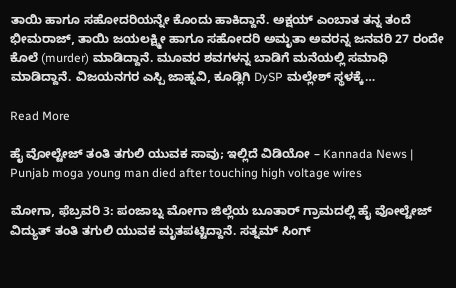ತಾಯಿ ಹಾಗೂ ಸಹೋದರಿಯನ್ನೇ ಕೊಂದು ಹಾಕಿದ್ದಾನೆ. ಅಕ್ಷಯ್ ಎಂಬಾತ ತನ್ನ ತಂದೆ ಭೀಮರಾಜ್, ತಾಯಿ ಜಯಲಕ್ಷ್ಮೀ ಹಾಗೂ ಸಹೋದರಿ ಅಮೃತಾ ಅವರನ್ನ ಜನವರಿ 27 ರಂದೇ ಕೊಲೆ (murder) ಮಾಡಿದ್ದಾನೆ. ಮೂವರ ಶವಗಳನ್ನ ಬಾಡಿಗೆ ಮನೆಯಲ್ಲಿ ಸಮಾಧಿ ಮಾಡಿದ್ದಾನೆ. ವಿಜಯನಗರ ಎಸ್ಪಿ ಜಾಹ್ನವಿ, ಕೂಡ್ಲಿಗಿ DySP ಮಲ್ಲೇಶ್ ಸ್ಥಳಕ್ಕೆ…

Read More

ಹೈ ವೋಲ್ಟೇಜ್ ತಂತಿ ತಗುಲಿ ಯುವಕ ಸಾವು; ಇಲ್ಲಿದೆ ವಿಡಿಯೋ – Kannada News | Punjab moga young man died after touching high voltage wires

ಮೋಗಾ, ಫೆಬ್ರವರಿ 3: ಪಂಜಾಬ್ನ ಮೋಗಾ ಜಿಲ್ಲೆಯ ಬೂತಾರ್ ಗ್ರಾಮದಲ್ಲಿ ಹೈ ವೋಲ್ಟೇಜ್ ವಿದ್ಯುತ್ ತಂತಿ ತಗುಲಿ ಯುವಕ ಮೃತಪಟ್ಟಿದ್ದಾನೆ. ಸತ್ನಮ್ ಸಿಂಗ್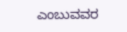ಎಂಬುವವರ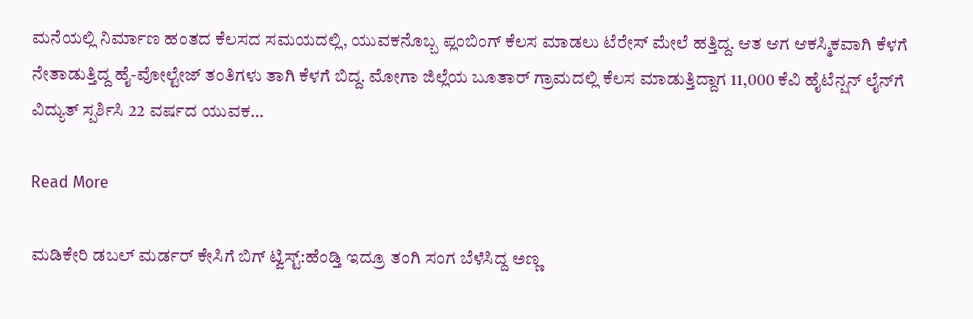ಮನೆಯಲ್ಲಿ ನಿರ್ಮಾಣ ಹಂತದ ಕೆಲಸದ ಸಮಯದಲ್ಲಿ, ಯುವಕನೊಬ್ಬ ಪ್ಲಂಬಿಂಗ್ ಕೆಲಸ ಮಾಡಲು ಟೆರೇಸ್ ಮೇಲೆ ಹತ್ತಿದ್ದ. ಆತ ಆಗ ಆಕಸ್ಮಿಕವಾಗಿ ಕೆಳಗೆ ನೇತಾಡುತ್ತಿದ್ದ ಹೈ-ವೋಲ್ಟೇಜ್ ತಂತಿಗಳು ತಾಗಿ ಕೆಳಗೆ ಬಿದ್ದ. ಮೋಗಾ ಜಿಲ್ಲೆಯ ಬೂತಾರ್ ಗ್ರಾಮದಲ್ಲಿ ಕೆಲಸ ಮಾಡುತ್ತಿದ್ದಾಗ 11,000 ಕೆವಿ ಹೈಟೆನ್ಷನ್ ಲೈನ್‌ಗೆ ವಿದ್ಯುತ್ ಸ್ಪರ್ಶಿಸಿ 22 ವರ್ಷದ ಯುವಕ…

Read More

ಮಡಿಕೇರಿ ಡಬಲ್ ಮರ್ಡರ್ ಕೇಸಿಗೆ ಬಿಗ್ ಟ್ವಿಸ್ಟ್:ಹೆಂಡ್ತಿ ಇದ್ರೂ ತಂಗಿ ಸಂಗ ಬೆಳೆಸಿದ್ದ ಅಣ್ಣ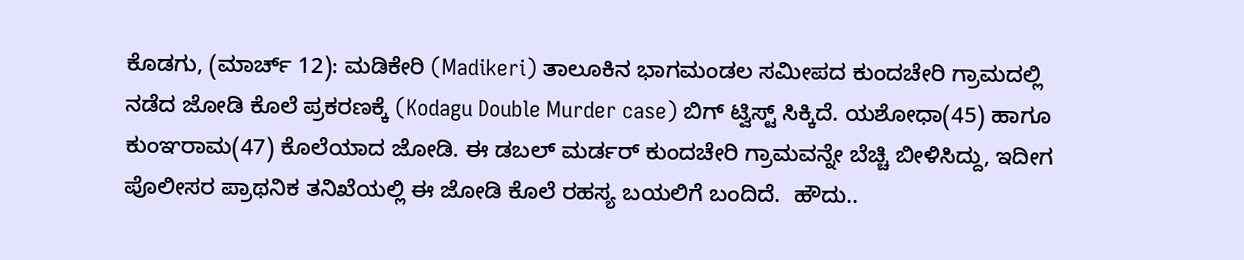ಕೊಡಗು, (ಮಾರ್ಚ್ 12): ಮಡಿಕೇರಿ (Madikeri) ತಾಲೂಕಿನ ಭಾಗಮಂಡಲ ಸಮೀಪದ ಕುಂದಚೇರಿ ಗ್ರಾಮದಲ್ಲಿ ನಡೆದ ಜೋಡಿ ಕೊಲೆ ಪ್ರಕರಣಕ್ಕೆ (Kodagu Double Murder case) ಬಿಗ್ ಟ್ವಿಸ್ಟ್ ಸಿಕ್ಕಿದೆ. ಯಶೋಧಾ(45) ಹಾಗೂ ಕುಂಞರಾಮ(47) ಕೊಲೆಯಾದ ಜೋಡಿ. ಈ ಡಬಲ್ ಮರ್ಡರ್ ಕುಂದಚೇರಿ ಗ್ರಾಮವನ್ನೇ ಬೆಚ್ಚಿ ಬೀಳಿಸಿದ್ದು, ಇದೀಗ ಪೊಲೀಸರ ಪ್ರಾಥನಿಕ ತನಿಖೆಯಲ್ಲಿ ಈ ಜೋಡಿ ಕೊಲೆ ರಹಸ್ಯ ಬಯಲಿಗೆ ಬಂದಿದೆ.  ಹೌದು..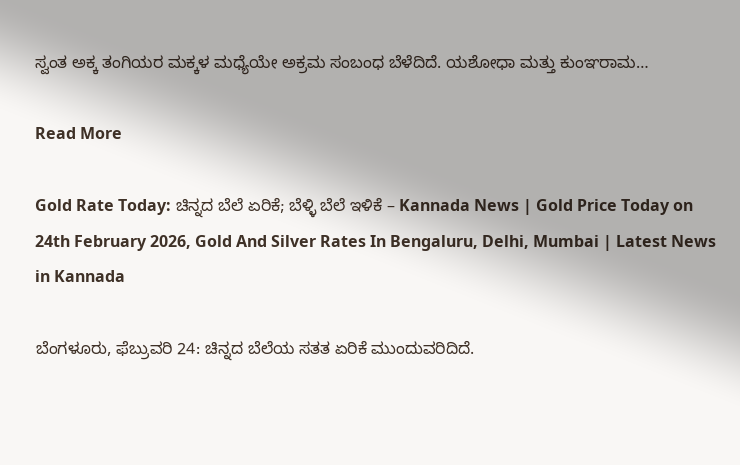ಸ್ವಂತ ಅಕ್ಕ ತಂಗಿಯರ ಮಕ್ಕಳ ಮಧ್ಯೆಯೇ ಅಕ್ರಮ ಸಂಬಂಧ ಬೆಳೆದಿದೆ. ಯಶೋಧಾ ಮತ್ತು ಕುಂಞರಾಮ…

Read More

Gold Rate Today: ಚಿನ್ನದ ಬೆಲೆ ಏರಿಕೆ; ಬೆಳ್ಳಿ ಬೆಲೆ ಇಳಿಕೆ – Kannada News | Gold Price Today on 24th February 2026, Gold And Silver Rates In Bengaluru, Delhi, Mumbai | Latest News in Kannada

ಬೆಂಗಳೂರು, ಫೆಬ್ರುವರಿ 24: ಚಿನ್ನದ ಬೆಲೆಯ ಸತತ ಏರಿಕೆ ಮುಂದುವರಿದಿದೆ.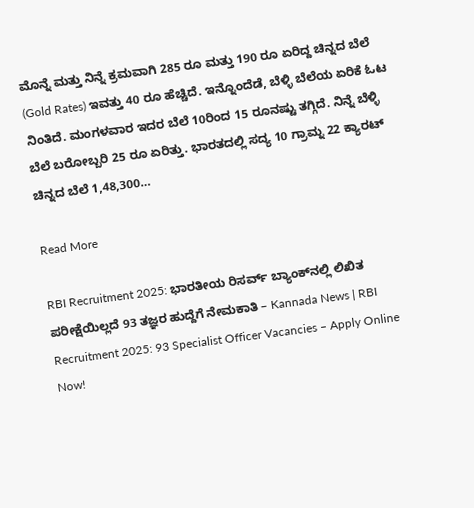ಮೊನ್ನೆ ಮತ್ತು ನಿನ್ನೆ ಕ್ರಮವಾಗಿ 285 ರೂ ಮತ್ತು 190 ರೂ ಏರಿದ್ದ ಚಿನ್ನದ ಬೆಲೆ (Gold Rates) ಇವತ್ತು 40 ರೂ ಹೆಚ್ಚಿದೆ. ಇನ್ನೊಂದೆಡೆ, ಬೆಳ್ಳಿ ಬೆಲೆಯ ಏರಿಕೆ ಓಟ ನಿಂತಿದೆ. ಮಂಗಳವಾರ ಇದರ ಬೆಲೆ 10ರಿಂದ 15 ರೂನಷ್ಟು ತಗ್ಗಿದೆ. ನಿನ್ನೆ ಬೆಳ್ಳಿ ಬೆಲೆ ಬರೋಬ್ಬರಿ 25 ರೂ ಏರಿತ್ತು. ಭಾರತದಲ್ಲಿ ಸದ್ಯ 10 ಗ್ರಾಮ್ನ 22 ಕ್ಯಾರಟ್ ಚಿನ್ನದ ಬೆಲೆ 1,48,300…

Read More

RBI Recruitment 2025: ಭಾರತೀಯ ರಿಸರ್ವ್ ಬ್ಯಾಂಕ್‌ನಲ್ಲಿ ಲಿಖಿತ ಪರೀಕ್ಷೆಯಿಲ್ಲದೆ 93 ತಜ್ಞರ ಹುದ್ದೆಗೆ ನೇಮಕಾತಿ – Kannada News | RBI Recruitment 2025: 93 Specialist Officer Vacancies – Apply Online Now!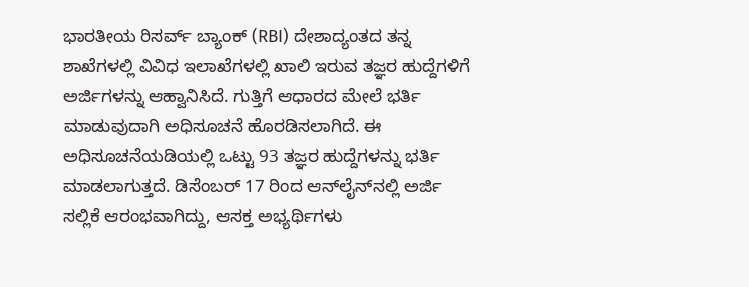ಭಾರತೀಯ ರಿಸರ್ವ್ ಬ್ಯಾಂಕ್ (RBI) ದೇಶಾದ್ಯಂತದ ತನ್ನ ಶಾಖೆಗಳಲ್ಲಿ ವಿವಿಧ ಇಲಾಖೆಗಳಲ್ಲಿ ಖಾಲಿ ಇರುವ ತಜ್ಞರ ಹುದ್ದೆಗಳಿಗೆ ಅರ್ಜಿಗಳನ್ನು ಆಹ್ವಾನಿಸಿದೆ. ಗುತ್ತಿಗೆ ಆಧಾರದ ಮೇಲೆ ಭರ್ತಿ ಮಾಡುವುದಾಗಿ ಅಧಿಸೂಚನೆ ಹೊರಡಿಸಲಾಗಿದೆ. ಈ ಅಧಿಸೂಚನೆಯಡಿಯಲ್ಲಿ ಒಟ್ಟು 93 ತಜ್ಞರ ಹುದ್ದೆಗಳನ್ನು ಭರ್ತಿ ಮಾಡಲಾಗುತ್ತದೆ. ಡಿಸೆಂಬರ್ 17 ರಿಂದ ಆನ್‌ಲೈನ್‌ನಲ್ಲಿ ಅರ್ಜಿ ಸಲ್ಲಿಕೆ ಆರಂಭವಾಗಿದ್ದು, ಆಸಕ್ತ ಅಭ್ಯರ್ಥಿಗಳು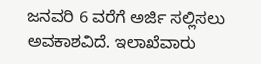ಜನವರಿ 6 ವರೆಗೆ ಅರ್ಜಿ ಸಲ್ಲಿಸಲು ಅವಕಾಶವಿದೆ. ಇಲಾಖೆವಾರು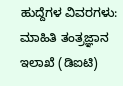ಹುದ್ದೆಗಳ ವಿವರಗಳು: ಮಾಹಿತಿ ತಂತ್ರಜ್ಞಾನ ಇಲಾಖೆ (ಡಿಐಟಿ)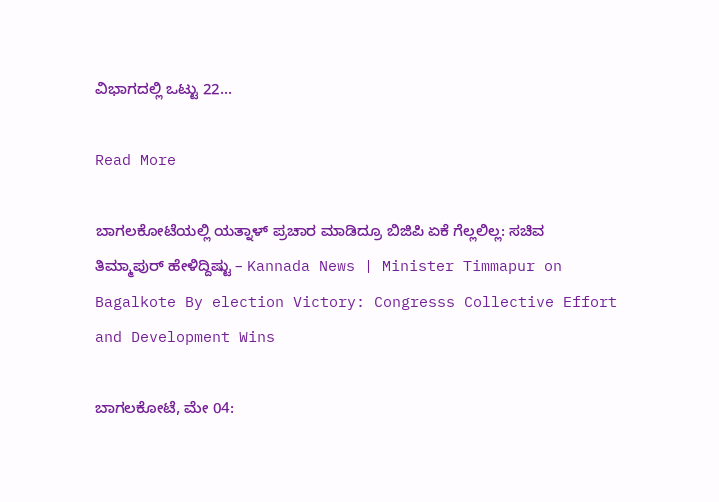ವಿಭಾಗದಲ್ಲಿ ಒಟ್ಟು 22…

Read More

ಬಾಗಲಕೋಟೆಯಲ್ಲಿ ಯತ್ನಾಳ್ ಪ್ರಚಾರ ಮಾಡಿದ್ರೂ ಬಿಜಿಪಿ ಏಕೆ ಗೆಲ್ಲಲಿಲ್ಲ: ಸಚಿವ ತಿಮ್ಮಾಪುರ್ ಹೇಳಿದ್ದಿಷ್ಟು – Kannada News | Minister Timmapur on Bagalkote By election Victory: Congresss Collective Effort and Development Wins

ಬಾಗಲಕೋಟೆ, ಮೇ 04: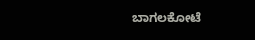ಬಾಗಲಕೋಟೆ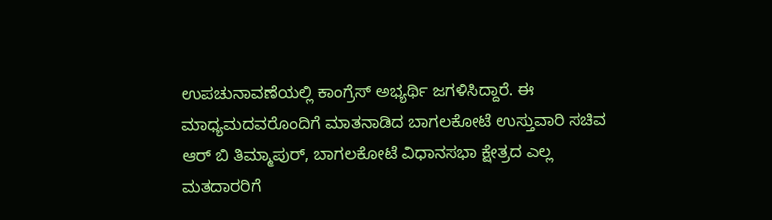ಉಪಚುನಾವಣೆಯಲ್ಲಿ ಕಾಂಗ್ರೆಸ್ ಅಭ್ಯರ್ಥಿ ಜಗಳಿಸಿದ್ದಾರೆ. ಈ ಮಾಧ್ಯಮದವರೊಂದಿಗೆ ಮಾತನಾಡಿದ ಬಾಗಲಕೋಟೆ ಉಸ್ತುವಾರಿ ಸಚಿವ ಆರ್ ಬಿ ತಿಮ್ಮಾಪುರ್, ಬಾಗಲಕೋಟೆ ವಿಧಾನಸಭಾ ಕ್ಷೇತ್ರದ ಎಲ್ಲ ಮತದಾರರಿಗೆ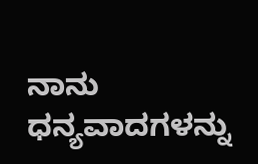ನಾನು ಧನ್ಯವಾದಗಳನ್ನು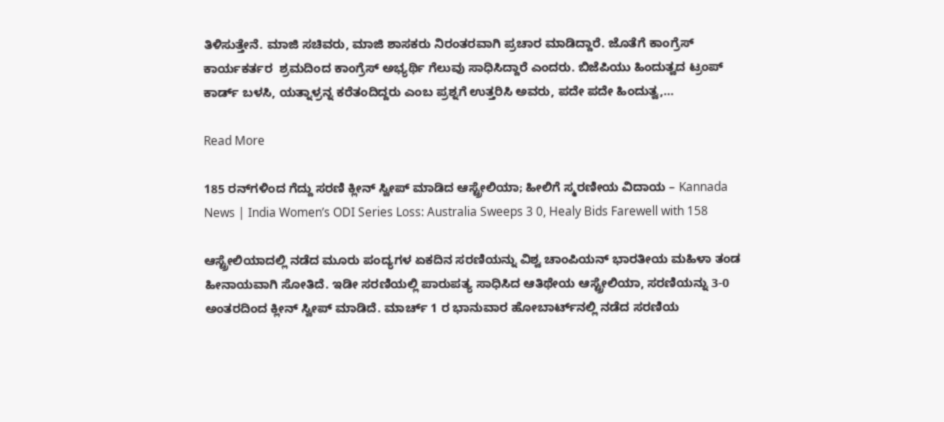ತಿಳಿಸುತ್ತೇನೆ. ಮಾಜಿ ಸಚಿವರು, ಮಾಜಿ ಶಾಸಕರು ನಿರಂತರವಾಗಿ ಪ್ರಚಾರ ಮಾಡಿದ್ದಾರೆ. ಜೊತೆಗೆ ಕಾಂಗ್ರೆಸ್ ಕಾರ್ಯಕರ್ತರ  ಶ್ರಮದಿಂದ ಕಾಂಗ್ರೆಸ್ ಅಭ್ಯರ್ಥಿ ಗೆಲುವು ಸಾಧಿಸಿದ್ದಾರೆ ಎಂದರು. ಬಿಜೆಪಿಯು ಹಿಂದುತ್ವದ ಟ್ರಂಪ್ ಕಾರ್ಡ್ ಬಳಸಿ, ಯತ್ನಾಳ್ರನ್ನ ಕರೆತಂದಿದ್ದರು ಎಂಬ ಪ್ರಶ್ನಗೆ ಉತ್ತರಿಸಿ ಅವರು, ಪದೇ ಪದೇ ಹಿಂದುತ್ವ,…

Read More

185 ರನ್‌ಗಳಿಂದ ಗೆದ್ದು ಸರಣಿ ಕ್ಲೀನ್ ಸ್ವೀಪ್ ಮಾಡಿದ ಆಸ್ಟ್ರೇಲಿಯಾ; ಹೀಲಿಗೆ ಸ್ಮರಣೀಯ ವಿದಾಯ – Kannada News | India Women’s ODI Series Loss: Australia Sweeps 3 0, Healy Bids Farewell with 158

ಆಸ್ಟ್ರೇಲಿಯಾದಲ್ಲಿ ನಡೆದ ಮೂರು ಪಂದ್ಯಗಳ ಏಕದಿನ ಸರಣಿಯನ್ನು ವಿಶ್ವ ಚಾಂಪಿಯನ್ ಭಾರತೀಯ ಮಹಿಳಾ ತಂಡ ಹೀನಾಯವಾಗಿ ಸೋತಿದೆ. ಇಡೀ ಸರಣಿಯಲ್ಲಿ ಪಾರುಪತ್ಯ ಸಾಧಿಸಿದ ಆತಿಥೇಯ ಆಸ್ಟ್ರೇಲಿಯಾ, ಸರಣಿಯನ್ನು 3-0 ಅಂತರದಿಂದ ಕ್ಲೀನ್ ಸ್ವೀಪ್ ಮಾಡಿದೆ. ಮಾರ್ಚ್ 1 ರ ಭಾನುವಾರ ಹೋಬಾರ್ಟ್‌ನಲ್ಲಿ ನಡೆದ ಸರಣಿಯ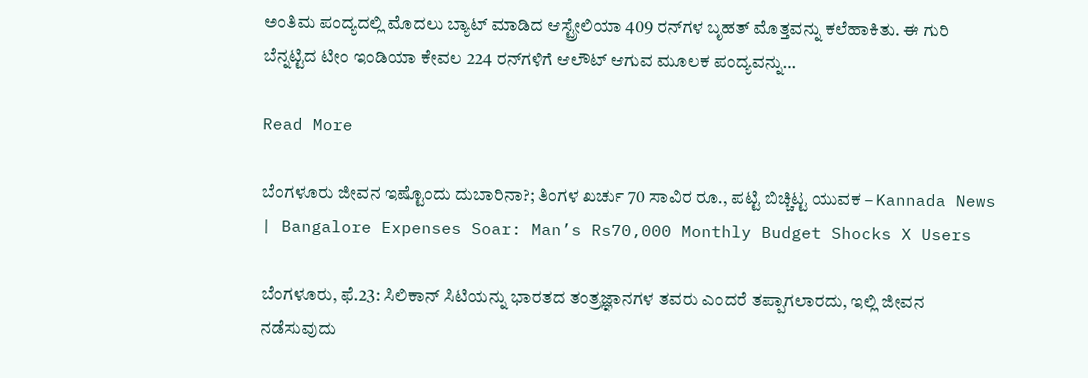ಅಂತಿಮ ಪಂದ್ಯದಲ್ಲಿ ಮೊದಲು ಬ್ಯಾಟ್ ಮಾಡಿದ ಆಸ್ಟ್ರೇಲಿಯಾ 409 ರನ್‌ಗಳ ಬೃಹತ್ ಮೊತ್ತವನ್ನು ಕಲೆಹಾಕಿತು. ಈ ಗುರಿ ಬೆನ್ನಟ್ಟಿದ ಟೀಂ ಇಂಡಿಯಾ ಕೇವಲ 224 ರನ್‌ಗಳಿಗೆ ಆಲೌಟ್ ಆಗುವ ಮೂಲಕ ಪಂದ್ಯವನ್ನು…

Read More

ಬೆಂಗಳೂರು ಜೀವನ ಇಷ್ಟೊಂದು ದುಬಾರಿನಾ?; ತಿಂಗಳ ಖರ್ಚು 70 ಸಾವಿರ ರೂ., ಪಟ್ಟಿ ಬಿಚ್ಚಿಟ್ಟ ಯುವಕ – Kannada News | Bangalore Expenses Soar: Man’s Rs70,000 Monthly Budget Shocks X Users

ಬೆಂಗಳೂರು, ಫೆ.23: ಸಿಲಿಕಾನ್ ಸಿಟಿಯನ್ನು ಭಾರತದ ತಂತ್ರಜ್ಞಾನಗಳ ತವರು ಎಂದರೆ ತಪ್ಪಾಗಲಾರದು, ಇಲ್ಲಿ ಜೀವನ ನಡೆಸುವುದು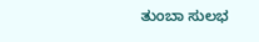ತುಂಬಾ ಸುಲಭ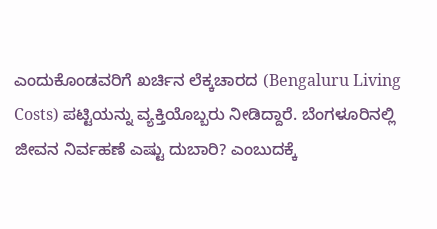ಎಂದುಕೊಂಡವರಿಗೆ ಖರ್ಚಿನ ಲೆಕ್ಕಚಾರದ (Bengaluru Living Costs) ಪಟ್ಟಿಯನ್ನು ವ್ಯಕ್ತಿಯೊಬ್ಬರು ನೀಡಿದ್ದಾರೆ. ಬೆಂಗಳೂರಿನಲ್ಲಿ ಜೀವನ ನಿರ್ವಹಣೆ ಎಷ್ಟು ದುಬಾರಿ? ಎಂಬುದಕ್ಕೆ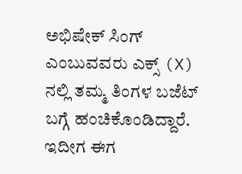ಅಭಿಷೇಕ್ ಸಿಂಗ್ ಎಂಬುವವರು ಎಕ್ಸ್ (X) ನಲ್ಲಿ ತಮ್ಮ ತಿಂಗಳ ಬಜೆಟ್ ಬಗ್ಗೆ ಹಂಚಿಕೊಂಡಿದ್ದಾರೆ. ಇದೀಗ ಈಗ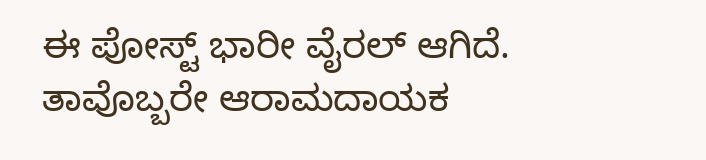ಈ ಪೋಸ್ಟ್ ಭಾರೀ ವೈರಲ್ ಆಗಿದೆ. ತಾವೊಬ್ಬರೇ ಆರಾಮದಾಯಕ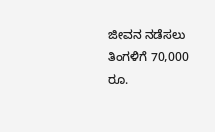ಜೀವನ ನಡೆಸಲು ತಿಂಗಳಿಗೆ 70,000 ರೂ.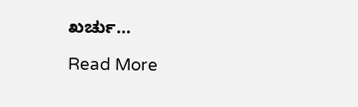ಖರ್ಚು…

Read More